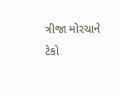ત્રીજા મોરચાને ટેકો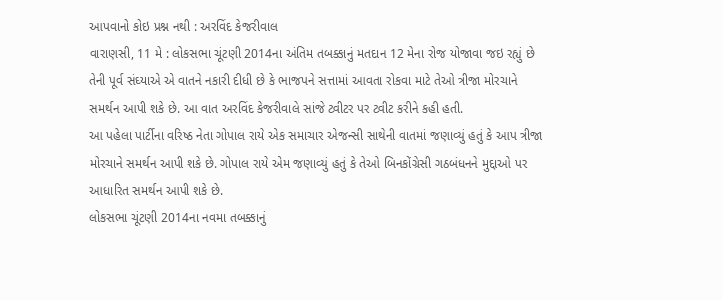આપવાનો કોઇ પ્રશ્ન નથી : અરવિંદ કેજરીવાલ
વારાણસી, 11 મે : લોકસભા ચૂંટણી 2014ના અંતિમ તબક્કાનું મતદાન 12 મેના રોજ યોજાવા જઇ રહ્યું છે તેની પૂર્વ સંઘ્યાએ એ વાતને નકારી દીધી છે કે ભાજપને સત્તામાં આવતા રોકવા માટે તેઓ ત્રીજા મોરચાને સમર્થન આપી શકે છે. આ વાત અરવિંદ કેજરીવાલે સાંજે ટ્વીટર પર ટ્વીટ કરીને કહી હતી.
આ પહેલા પાર્ટીના વરિષ્ઠ નેતા ગોપાલ રાયે એક સમાચાર એજન્સી સાથેની વાતમાં જણાવ્યું હતું કે આપ ત્રીજા મોરચાને સમર્થન આપી શકે છે. ગોપાલ રાયે એમ જણાવ્યું હતું કે તેઓ બિનકોંગ્રેસી ગઠબંધનને મુદ્દાઓ પર આધારિત સમર્થન આપી શકે છે.
લોકસભા ચૂંટણી 2014ના નવમા તબક્કાનું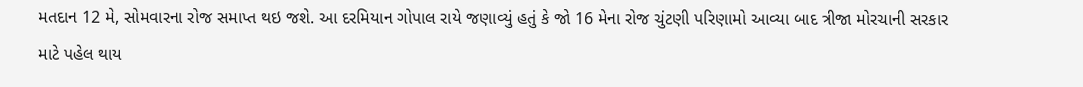મતદાન 12 મે, સોમવારના રોજ સમાપ્ત થઇ જશે. આ દરમિયાન ગોપાલ રાયે જણાવ્યું હતું કે જો 16 મેના રોજ ચુંટણી પરિણામો આવ્યા બાદ ત્રીજા મોરચાની સરકાર માટે પહેલ થાય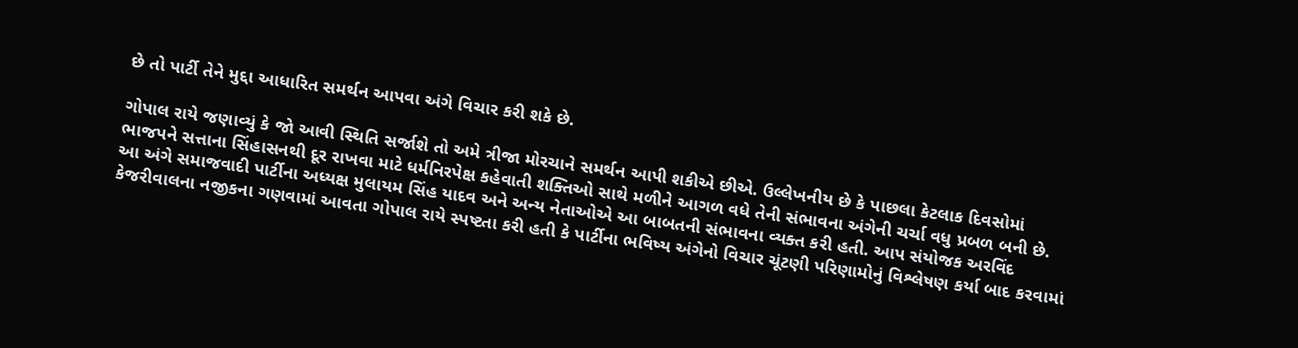છે તો પાર્ટી તેને મુદ્દા આધારિત સમર્થન આપવા અંગે વિચાર કરી શકે છે.

ગોપાલ રાયે જણાવ્યું કે જો આવી સ્થિતિ સર્જાશે તો અમે ત્રીજા મોરચાને સમર્થન આપી શકીએ છીએ. ઉલ્લેખનીય છે કે પાછલા કેટલાક દિવસોમાં ભાજપને સત્તાના સિંહાસનથી દૂર રાખવા માટે ધર્મનિરપેક્ષ કહેવાતી શક્તિઓ સાથે મળીને આગળ વધે તેની સંભાવના અંગેની ચર્ચા વધુ પ્રબળ બની છે.
આ અંગે સમાજવાદી પાર્ટીના અધ્યક્ષ મુલાયમ સિંહ યાદવ અને અન્ય નેતાઓએ આ બાબતની સંભાવના વ્યક્ત કરી હતી. આપ સંયોજક અરવિંદ કેજરીવાલના નજીકના ગણવામાં આવતા ગોપાલ રાયે સ્પષ્ટતા કરી હતી કે પાર્ટીના ભવિષ્ય અંગેનો વિચાર ચૂંટણી પરિણામોનું વિશ્લેષણ કર્યા બાદ કરવામાં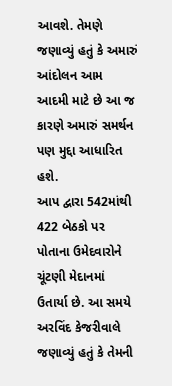આવશે. તેમણે જણાવ્યું હતું કે અમારું આંદોલન આમ આદમી માટે છે આ જ કારણે અમારું સમર્થન પણ મુદ્દા આધારિત હશે.
આપ દ્વારા 542માંથી 422 બેઠકો પર પોતાના ઉમેદવારોને ચૂંટણી મેદાનમાં ઉતાર્યા છે. આ સમયે અરવિંદ કેજરીવાલે જણાવ્યું હતું કે તેમની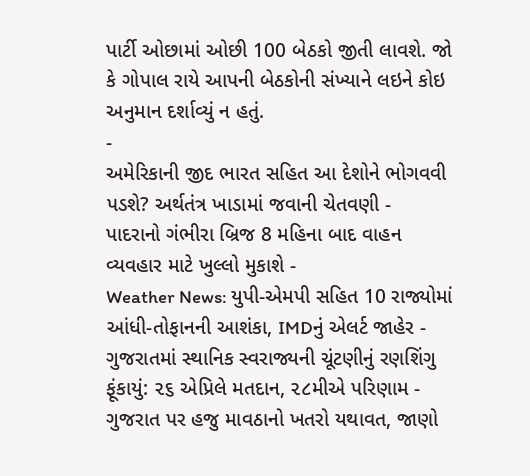પાર્ટી ઓછામાં ઓછી 100 બેઠકો જીતી લાવશે. જો કે ગોપાલ રાયે આપની બેઠકોની સંખ્યાને લઇને કોઇ અનુમાન દર્શાવ્યું ન હતું.
-
અમેરિકાની જીદ ભારત સહિત આ દેશોને ભોગવવી પડશે? અર્થતંત્ર ખાડામાં જવાની ચેતવણી -
પાદરાનો ગંભીરા બ્રિજ 8 મહિના બાદ વાહન વ્યવહાર માટે ખુલ્લો મુકાશે -
Weather News: યુપી-એમપી સહિત 10 રાજ્યોમાં આંધી-તોફાનની આશંકા, IMDનું એલર્ટ જાહેર -
ગુજરાતમાં સ્થાનિક સ્વરાજ્યની ચૂંટણીનું રણશિંગુ ફૂંકાયું: ૨૬ એપ્રિલે મતદાન, ૨૮મીએ પરિણામ -
ગુજરાત પર હજુ માવઠાનો ખતરો યથાવત, જાણો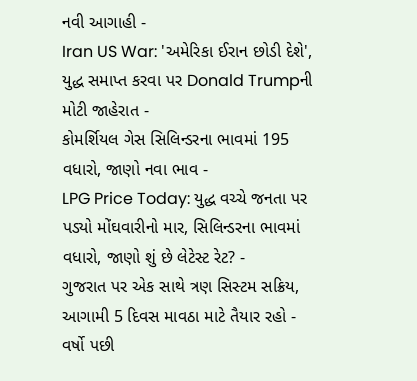નવી આગાહી -
Iran US War: 'અમેરિકા ઈરાન છોડી દેશે', યુદ્ધ સમાપ્ત કરવા પર Donald Trumpની મોટી જાહેરાત -
કોમર્શિયલ ગેસ સિલિન્ડરના ભાવમાં 195 વધારો, જાણો નવા ભાવ -
LPG Price Today: યુદ્ધ વચ્ચે જનતા પર પડ્યો મોંઘવારીનો માર, સિલિન્ડરના ભાવમાં વધારો, જાણો શું છે લેટેસ્ટ રેટ? -
ગુજરાત પર એક સાથે ત્રણ સિસ્ટમ સક્રિય, આગામી 5 દિવસ માવઠા માટે તૈયાર રહો -
વર્ષો પછી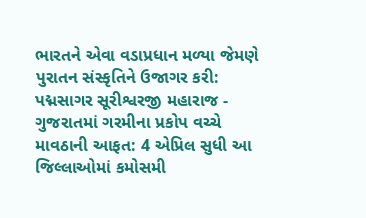ભારતને એવા વડાપ્રધાન મળ્યા જેમણે પુરાતન સંસ્કૃતિને ઉજાગર કરી: પદ્મસાગર સૂરીશ્વરજી મહારાજ -
ગુજરાતમાં ગરમીના પ્રકોપ વચ્ચે માવઠાની આફત: 4 એપ્રિલ સુધી આ જિલ્લાઓમાં કમોસમી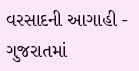વરસાદની આગાહી -
ગુજરાતમાં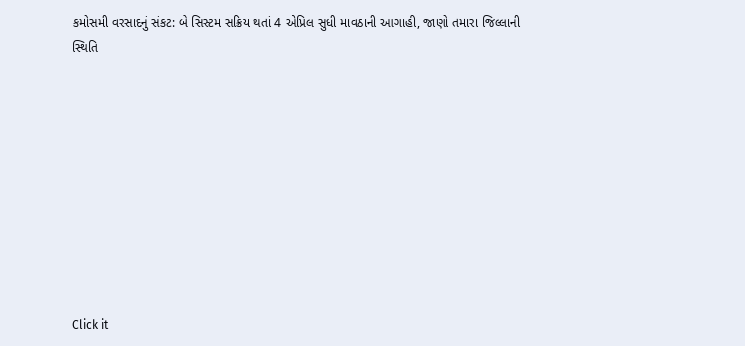કમોસમી વરસાદનું સંકટ: બે સિસ્ટમ સક્રિય થતાં 4 એપ્રિલ સુધી માવઠાની આગાહી, જાણો તમારા જિલ્લાની સ્થિતિ










Click it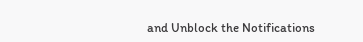and Unblock the Notifications